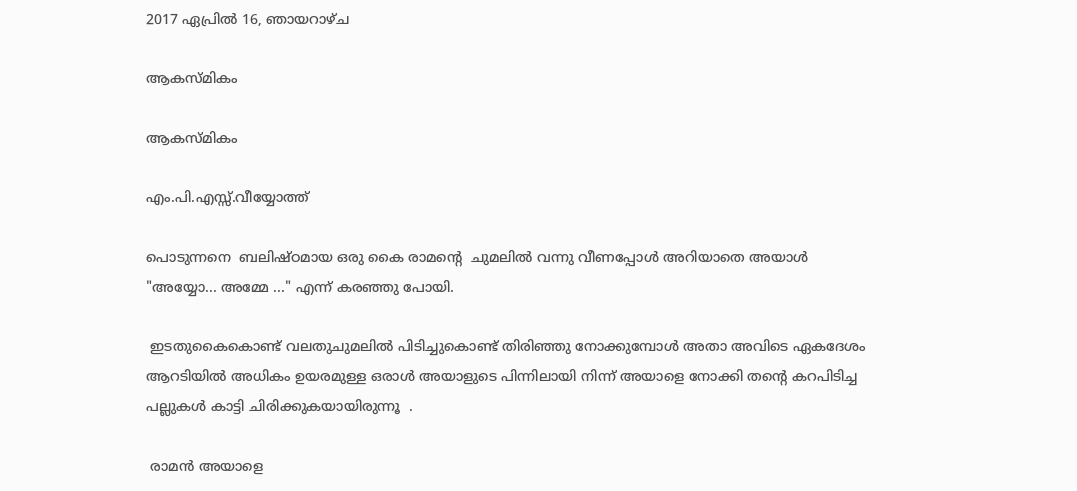2017 ഏപ്രിൽ 16, ഞായറാഴ്‌ച

ആകസ്മികം

ആകസ്മികം

എം.പി.എസ്സ്.വീയ്യോത്ത്

പൊടുന്നനെ  ബലിഷ്ഠമായ ഒരു കൈ രാമന്റെ  ചുമലിൽ വന്നു വീണപ്പോൾ അറിയാതെ അയാൾ "അയ്യോ... അമ്മേ ..." എന്ന് കരഞ്ഞു പോയി.

 ഇടതുകൈകൊണ്ട് വലതുചുമലിൽ പിടിച്ചുകൊണ്ട് തിരിഞ്ഞു നോക്കുമ്പോൾ അതാ അവിടെ ഏകദേശം ആറടിയിൽ അധികം ഉയരമുള്ള ഒരാൾ അയാളുടെ പിന്നിലായി നിന്ന് അയാളെ നോക്കി തന്റെ കറപിടിച്ച പല്ലുകൾ കാട്ടി ചിരിക്കുകയായിരുന്നൂ  .

 രാമൻ അയാളെ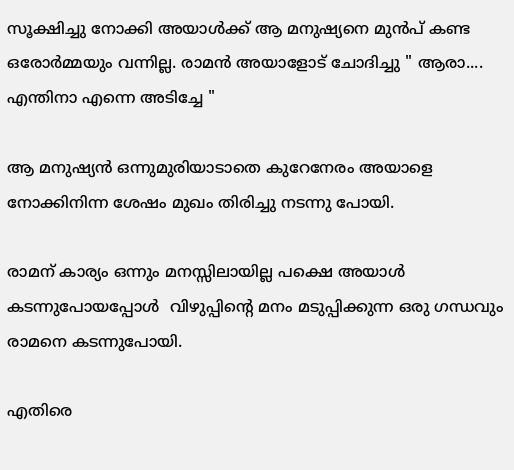സൂക്ഷിച്ചു നോക്കി അയാൾക്ക്‌ ആ മനുഷ്യനെ മുൻപ് കണ്ട ഒരോർമ്മയും വന്നില്ല. രാമൻ അയാളോട് ചോദിച്ചു " ആരാ.... എന്തിനാ എന്നെ അടിച്ചേ "

ആ മനുഷ്യൻ ഒന്നുമുരിയാടാതെ കുറേനേരം അയാളെ നോക്കിനിന്ന ശേഷം മുഖം തിരിച്ചു നടന്നു പോയി.

രാമന് കാര്യം ഒന്നും മനസ്സിലായില്ല പക്ഷെ അയാൾ കടന്നുപോയപ്പോൾ  വിഴുപ്പിന്റെ മനം മടുപ്പിക്കുന്ന ഒരു ഗന്ധവും രാമനെ കടന്നുപോയി.

എതിരെ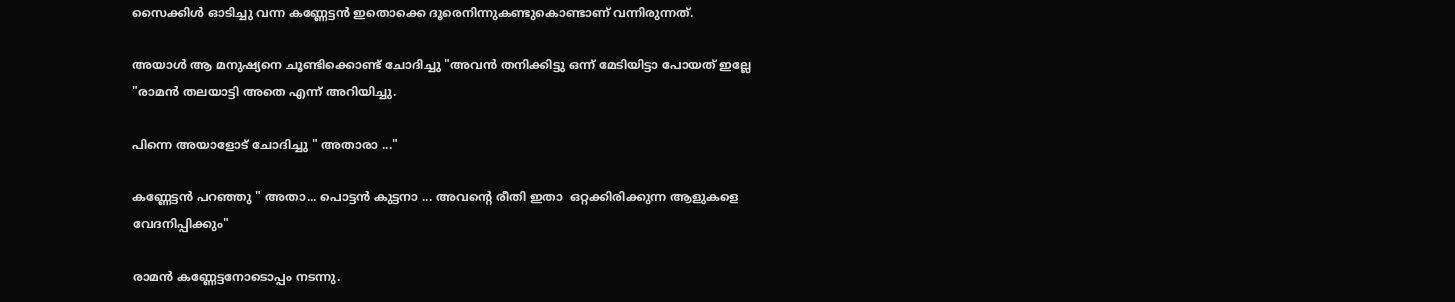സൈക്കിൾ ഓടിച്ചു വന്ന കണ്ണേട്ടൻ ഇതൊക്കെ ദൂരെനിന്നുകണ്ടുകൊണ്ടാണ് വന്നിരുന്നത്.

അയാൾ ആ മനുഷ്യനെ ചൂണ്ടിക്കൊണ്ട് ചോദിച്ചു "അവൻ തനിക്കിട്ടു ഒന്ന് മേടിയിട്ടാ പോയത് ഇല്ലേ "രാമൻ തലയാട്ടി അതെ എന്ന് അറിയിച്ചു.

പിന്നെ അയാളോട് ചോദിച്ചു " അതാരാ ..."

കണ്ണേട്ടൻ പറഞ്ഞു " അതാ... പൊട്ടൻ കുട്ടനാ ... അവന്റെ രീതി ഇതാ  ഒറ്റക്കിരിക്കുന്ന ആളുകളെ വേദനിപ്പിക്കും"

രാമൻ കണ്ണേട്ടനോടൊപ്പം നടന്നു.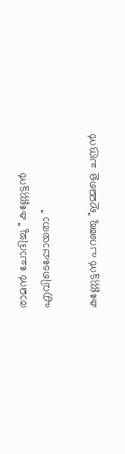രാമൻ ചോദിച്ചു " കണ്ണേട്ടൻ എവിടെപ്പോയതാ "

കണ്ണേട്ടൻ പറഞ്ഞു "ഇമ്മളെ ചന്ദ്രൻ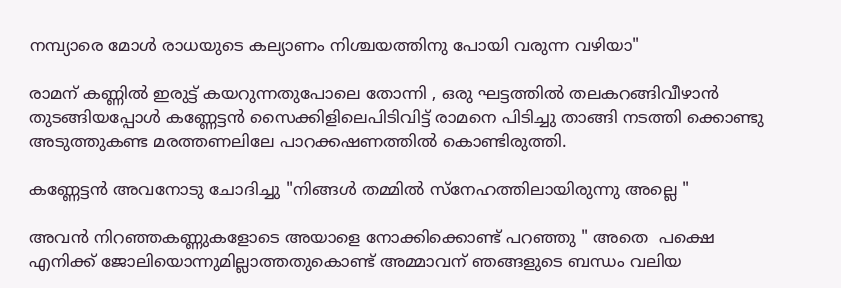നമ്പ്യാരെ മോൾ രാധയുടെ കല്യാണം നിശ്ചയത്തിനു പോയി വരുന്ന വഴിയാ"

രാമന് കണ്ണിൽ ഇരുട്ട് കയറുന്നതുപോലെ തോന്നി , ഒരു ഘട്ടത്തിൽ തലകറങ്ങിവീഴാൻ തുടങ്ങിയപ്പോൾ കണ്ണേട്ടൻ സൈക്കിളിലെപിടിവിട്ട് രാമനെ പിടിച്ചു താങ്ങി നടത്തി ക്കൊണ്ടു അടുത്തുകണ്ട മരത്തണലിലേ പാറക്കഷണത്തിൽ കൊണ്ടിരുത്തി.

കണ്ണേട്ടൻ അവനോടു ചോദിച്ചു "നിങ്ങൾ തമ്മിൽ സ്നേഹത്തിലായിരുന്നു അല്ലെ "

അവൻ നിറഞ്ഞകണ്ണുകളോടെ അയാളെ നോക്കിക്കൊണ്ട് പറഞ്ഞു " അതെ  പക്ഷെ  എനിക്ക് ജോലിയൊന്നുമില്ലാത്തതുകൊണ്ട് അമ്മാവന് ഞങ്ങളുടെ ബന്ധം വലിയ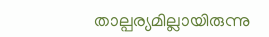താല്പര്യമില്ലായിരുന്നു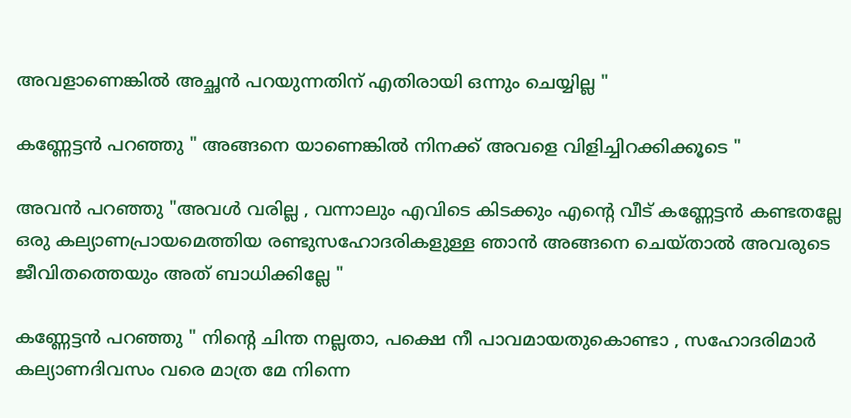അവളാണെങ്കിൽ അച്ഛൻ പറയുന്നതിന് എതിരായി ഒന്നും ചെയ്യില്ല "

കണ്ണേട്ടൻ പറഞ്ഞു " അങ്ങനെ യാണെങ്കിൽ നിനക്ക് അവളെ വിളിച്ചിറക്കിക്കൂടെ "

അവൻ പറഞ്ഞു "അവൾ വരില്ല , വന്നാലും എവിടെ കിടക്കും എന്റെ വീട് കണ്ണേട്ടൻ കണ്ടതല്ലേ ഒരു കല്യാണപ്രായമെത്തിയ രണ്ടുസഹോദരികളുള്ള ഞാൻ അങ്ങനെ ചെയ്താൽ അവരുടെ ജീവിതത്തെയും അത് ബാധിക്കില്ലേ "

കണ്ണേട്ടൻ പറഞ്ഞു " നിന്റെ ചിന്ത നല്ലതാ, പക്ഷെ നീ പാവമായതുകൊണ്ടാ , സഹോദരിമാർ കല്യാണദിവസം വരെ മാത്ര മേ നിന്നെ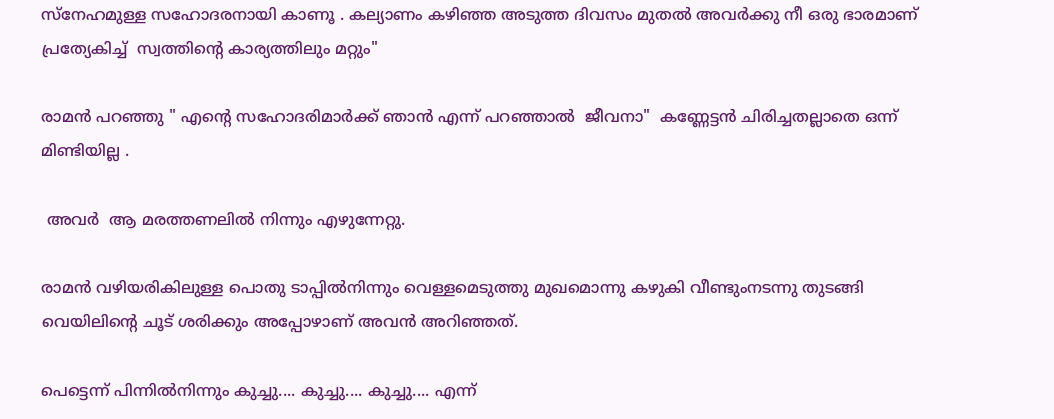സ്നേഹമുള്ള സഹോദരനായി കാണൂ . കല്യാണം കഴിഞ്ഞ അടുത്ത ദിവസം മുതൽ അവർക്കു നീ ഒരു ഭാരമാണ് പ്രത്യേകിച്ച്  സ്വത്തിന്റെ കാര്യത്തിലും മറ്റും"

രാമൻ പറഞ്ഞു " എന്റെ സഹോദരിമാർക്ക് ഞാൻ എന്ന് പറഞ്ഞാൽ  ജീവനാ"  കണ്ണേട്ടൻ ചിരിച്ചതല്ലാതെ ഒന്ന് മിണ്ടിയില്ല .

 അവർ  ആ മരത്തണലിൽ നിന്നും എഴുന്നേറ്റു.

രാമൻ വഴിയരികിലുള്ള പൊതു ടാപ്പിൽനിന്നും വെള്ളമെടുത്തു മുഖമൊന്നു കഴുകി വീണ്ടുംനടന്നു തുടങ്ങി വെയിലിന്റെ ചൂട് ശരിക്കും അപ്പോഴാണ് അവൻ അറിഞ്ഞത്.

പെട്ടെന്ന് പിന്നിൽനിന്നും കുച്ചു.... കുച്ചു.... കുച്ചു.... എന്ന്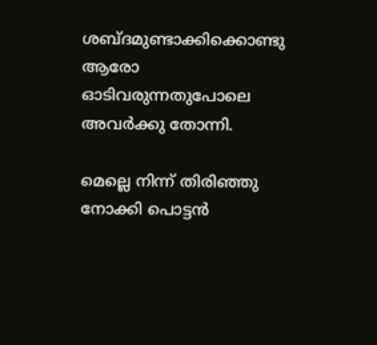ശബ്ദമുണ്ടാക്കിക്കൊണ്ടു ആരോ ഓടിവരുന്നതുപോലെ അവർക്കു തോന്നി.

മെല്ലെ നിന്ന് തിരിഞ്ഞു നോക്കി പൊട്ടൻ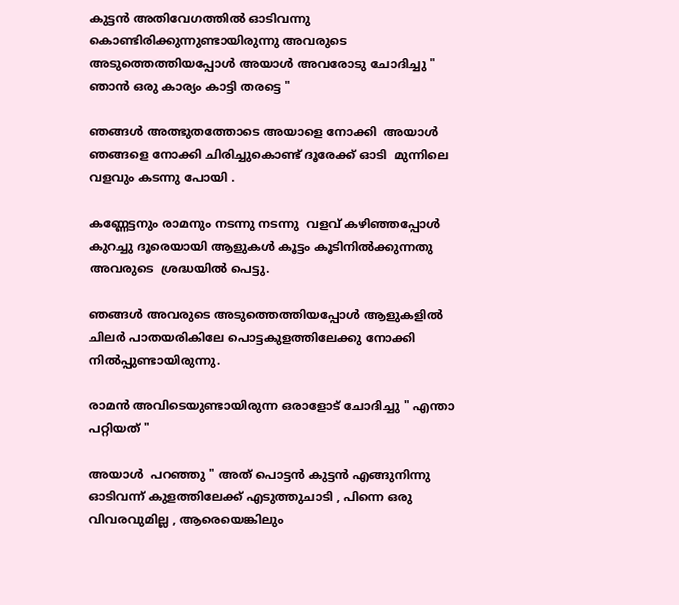കുട്ടൻ അതിവേഗത്തിൽ ഓടിവന്നു കൊണ്ടിരിക്കുന്നുണ്ടായിരുന്നു അവരുടെ അടുത്തെത്തിയപ്പോൾ അയാൾ അവരോടു ചോദിച്ചു " ഞാൻ ഒരു കാര്യം കാട്ടി തരട്ടെ "

ഞങ്ങൾ അത്ഭുതത്തോടെ അയാളെ നോക്കി  അയാൾ ഞങ്ങളെ നോക്കി ചിരിച്ചുകൊണ്ട് ദൂരേക്ക് ഓടി  മുന്നിലെ വളവും കടന്നു പോയി .

കണ്ണേട്ടനും രാമനും നടന്നു നടന്നു  വളവ് കഴിഞ്ഞപ്പോൾ കുറച്ചു ദൂരെയായി ആളുകൾ കൂട്ടം കൂടിനിൽക്കുന്നതു അവരുടെ  ശ്രദ്ധയിൽ പെട്ടു.

ഞങ്ങൾ അവരുടെ അടുത്തെത്തിയപ്പോൾ ആളുകളിൽ ചിലർ പാതയരികിലേ പൊട്ടകുളത്തിലേക്കു നോക്കി നിൽപ്പുണ്ടായിരുന്നു.

രാമൻ അവിടെയുണ്ടായിരുന്ന ഒരാളോട് ചോദിച്ചു " എന്താ പറ്റിയത് "

അയാൾ  പറഞ്ഞു " അത് പൊട്ടൻ കുട്ടൻ എങ്ങുനിന്നു ഓടിവന്ന് കുളത്തിലേക്ക് എടുത്തുചാടി , പിന്നെ ഒരു വിവരവുമില്ല , ആരെയെങ്കിലും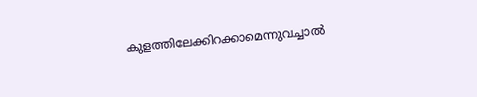കുളത്തിലേക്കിറക്കാമെന്നുവച്ചാൽ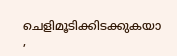ചെളിമൂടിക്കിടക്കുകയാ ,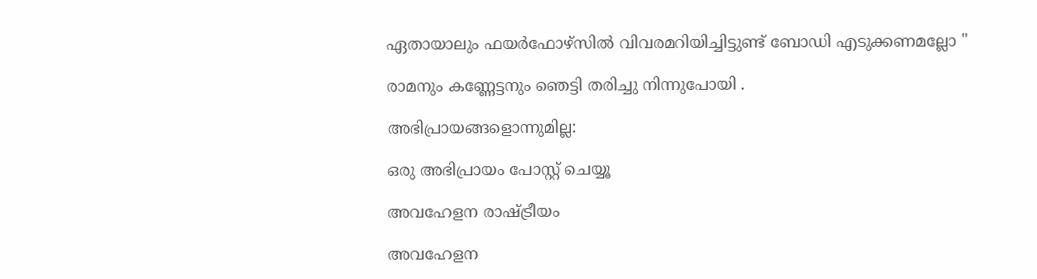ഏതായാലും ഫയർഫോഴ്‌സിൽ വിവരമറിയിച്ചിട്ടുണ്ട് ബോഡി എടുക്കണമല്ലോ "

രാമനും കണ്ണേട്ടനും ഞെട്ടി തരിച്ചു നിന്നുപോയി .

അഭിപ്രായങ്ങളൊന്നുമില്ല:

ഒരു അഭിപ്രായം പോസ്റ്റ് ചെയ്യൂ

അവഹേളന രാഷ്ട്രീയം

അവഹേളന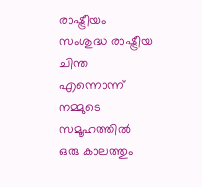രാഷ്ട്രീയം സംശുദ്ധ രാഷ്ട്രീയ ചിന്ത എന്നൊന്ന് നമ്മുടെ സമൂഹത്തിൽ ഒരു കാലത്തും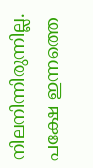നിലനിന്നിരുന്നില്ല. പക്ഷേ ഇന്നത്തെ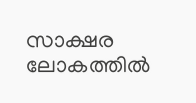സാക്ഷര ലോകത്തിൽ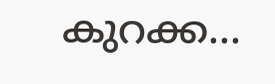കുറക്ക...